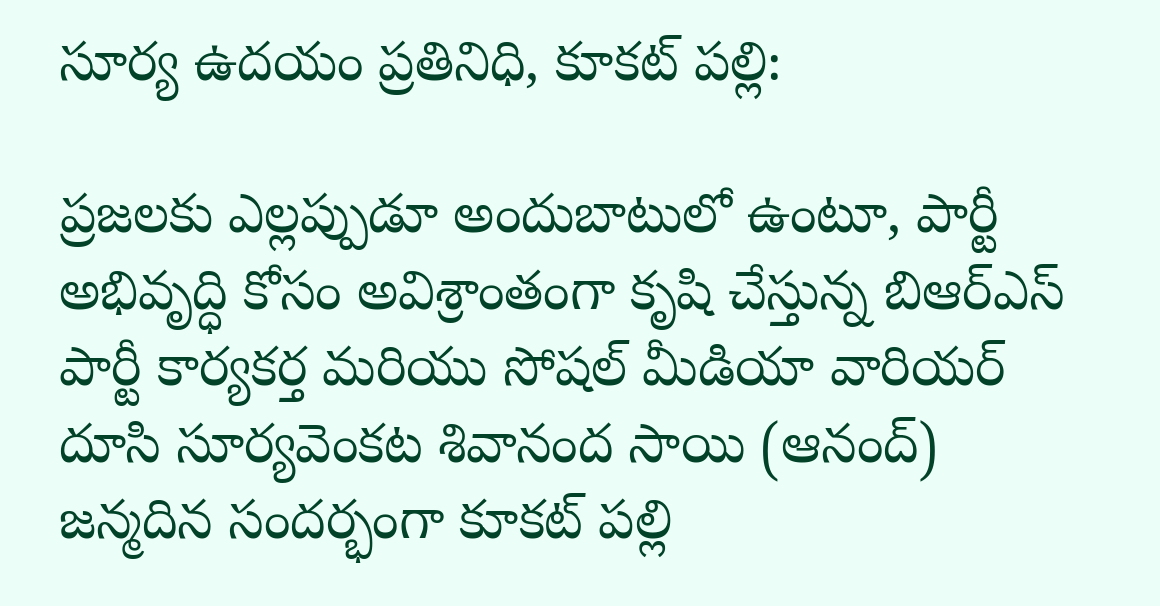సూర్య ఉదయం ప్రతినిధి, కూకట్ పల్లి:

ప్రజలకు ఎల్లప్పుడూ అందుబాటులో ఉంటూ, పార్టీ అభివృద్ధి కోసం అవిశ్రాంతంగా కృషి చేస్తున్న బిఆర్ఎస్ పార్టీ కార్యకర్త మరియు సోషల్ మీడియా వారియర్ దూసి సూర్యవెంకట శివానంద సాయి (ఆనంద్) జన్మదిన సందర్భంగా కూకట్ పల్లి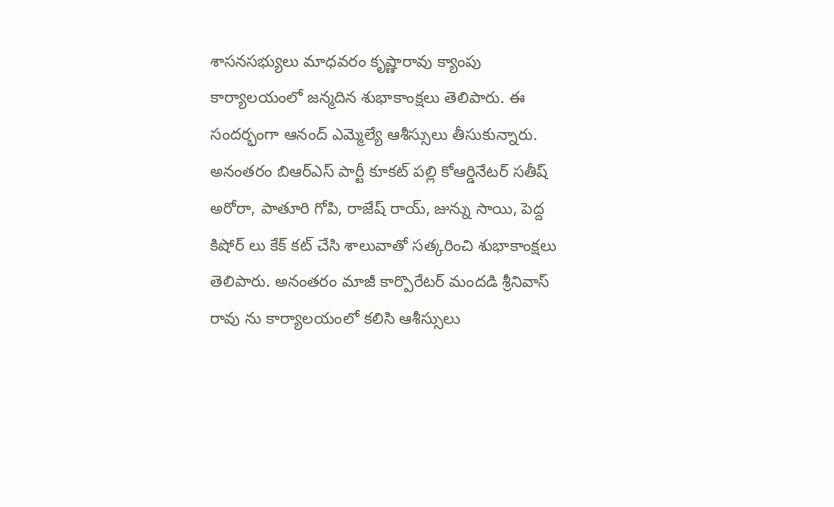శాసనసభ్యులు మాధవరం కృష్ణారావు క్యాంపు కార్యాలయంలో జన్మదిన శుభాకాంక్షలు తెలిపారు. ఈ సందర్భంగా ఆనంద్ ఎమ్మెల్యే ఆశీస్సులు తీసుకున్నారు. అనంతరం బిఆర్ఎస్ పార్టీ కూకట్ పల్లి కోఆర్డినేటర్ సతీష్ అరోరా, పాతూరి గోపి, రాజేష్ రాయ్, జున్ను సాయి, పెద్ద కిషోర్ లు కేక్ కట్ చేసి శాలువాతో సత్కరించి శుభాకాంక్షలు తెలిపారు. అనంతరం మాజీ కార్పొరేటర్ మందడి శ్రీనివాస్ రావు ను కార్యాలయంలో కలిసి ఆశీస్సులు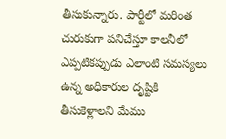తీసుకున్నారు. పార్టీలో మరింత చురుకుగా పనిచేస్తూ కాలనీలో ఎప్పటికప్పుడు ఎలాంటి సమస్యలు ఉన్న అధికారుల దృష్టికి తీసుకెళ్లాలని మేము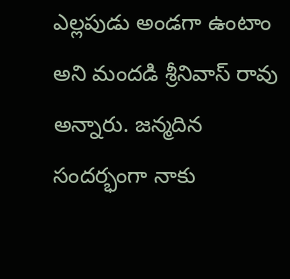ఎల్లపుడు అండగా ఉంటాం అని మందడి శ్రీనివాస్ రావు అన్నారు. జన్మదిన సందర్భంగా నాకు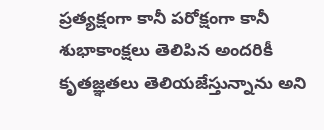ప్రత్యక్షంగా కానీ పరోక్షంగా కానీ శుభాకాంక్షలు తెలిపిన అందరికీ కృతజ్ఞతలు తెలియజేస్తున్నాను అని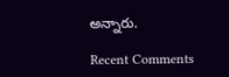అన్నారు.

Recent Comments